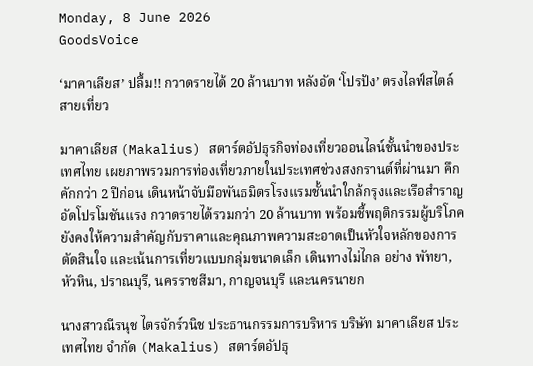Monday, 8 June 2026
GoodsVoice

‘มาคาเลียส’ ปลื้ม!! กวาดรายได้ 20 ล้านบาท หลังอัด ‘โปรปัง’ ตรงไลฟ์สไตล์สายเที่ยว

มาคาเลียส (Makalius) สตาร์ตอัปธุรกิจท่องเที่ยวออนไลน์ชั้นนำของประเทศไทย เผยภาพรวมการท่องเที่ยวภายในประเทศช่วงสงกรานต์ที่ผ่านมา คึกคักกว่า 2 ปีก่อน เดินหน้าจับมือพันธมิตรโรงแรมชั้นนำใกล้กรุงและเรือสำราญอัดโปรโมชันแรง กวาดรายได้รวมกว่า 20 ล้านบาท พร้อมชี้พฤติกรรมผู้บริโภคยังคงให้ความสำคัญกับราคาและคุณภาพความสะอาดเป็นหัวใจหลักของการตัดสินใจ และเน้นการเที่ยวแบบกลุ่มขนาดเล็ก เดินทางไม่ไกล อย่าง พัทยา, หัวหิน, ปราณบุรี, นครราชสีมา, กาญจนบุรี และนครนายก

นางสาวณีรนุช ไตรจักร์วนิช ประธานกรรมการบริหาร บริษัท มาคาเลียส ประเทศไทย จำกัด (Makalius) สตาร์ตอัปธุ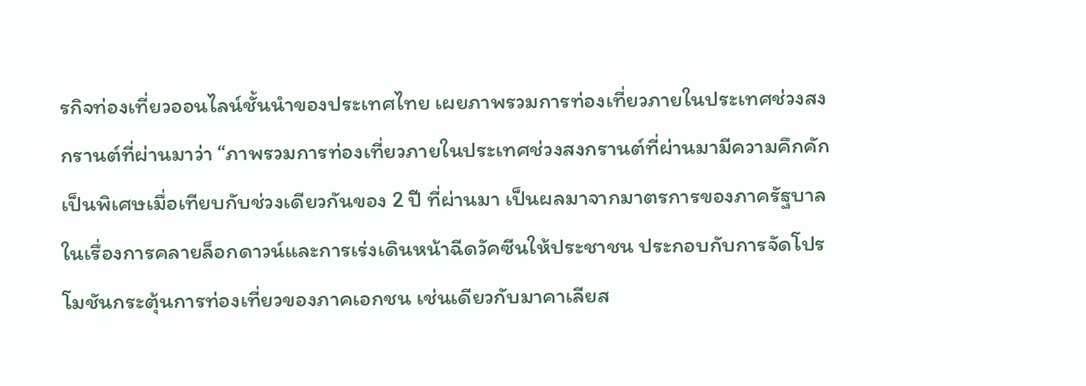รกิจท่องเที่ยวออนไลน์ชั้นนำของประเทศไทย เผยภาพรวมการท่องเที่ยวภายในประเทศช่วงสงกรานต์ที่ผ่านมาว่า “ภาพรวมการท่องเที่ยวภายในประเทศช่วงสงกรานต์ที่ผ่านมามีความคึกคักเป็นพิเศษเมื่อเทียบกับช่วงเดียวกันของ 2 ปี ที่ผ่านมา เป็นผลมาจากมาตรการของภาครัฐบาล ในเรื่องการคลายล็อกดาวน์และการเร่งเดินหน้าฉีดวัคซีนให้ประชาชน ประกอบกับการจัดโปรโมชันกระตุ้นการท่องเที่ยวของภาคเอกชน เช่นเดียวกับมาคาเลียส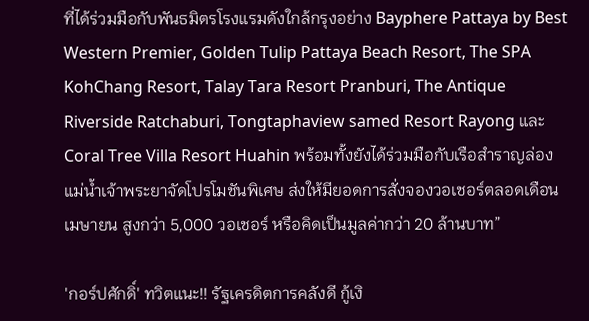ที่ได้ร่วมมือกับพันธมิตรโรงแรมดังใกล้กรุงอย่าง Bayphere Pattaya by Best Western Premier, Golden Tulip Pattaya Beach Resort, The SPA KohChang Resort, Talay Tara Resort Pranburi, The Antique Riverside Ratchaburi, Tongtaphaview samed Resort Rayong และ Coral Tree Villa Resort Huahin พร้อมทั้งยังได้ร่วมมือกับเรือสำราญล่องแม่น้ำเจ้าพระยาจัดโปรโมชันพิเศษ ส่งให้มียอดการสั่งจองวอเชอร์ตลอดเดือนเมษายน สูงกว่า 5,000 วอเชอร์ หรือคิดเป็นมูลค่ากว่า 20 ล้านบาท”

'กอร์ปศักดิ์' ทวิตแนะ!! รัฐเครดิตการคลังดี กู้เงิ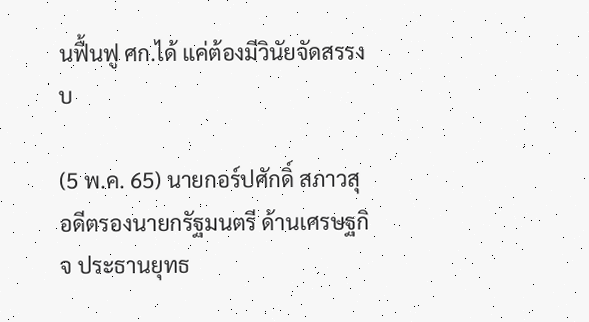นฟื้นฟู ศก.ได้ แค่ต้องมีวินัยจัดสรรงบ

(5 พ.ค. 65) นายกอร์ปศักดิ์ สภาวสุ อดีตรองนายกรัฐมนตรี ด้านเศรษฐกิจ ประธานยุทธ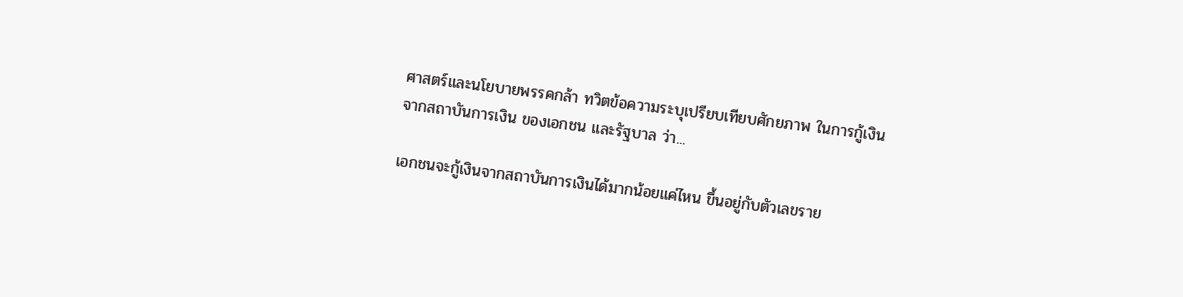ศาสตร์และนโยบายพรรคกล้า ทวิตข้อความระบุเปรียบเทียบศักยภาพ ในการกู้เงินจากสถาบันการเงิน ของเอกชน และรัฐบาล ว่า...

เอกชนจะกู้เงินจากสถาบันการเงินได้มากน้อยแค่ไหน ขึ้นอยู่กับตัวเลขราย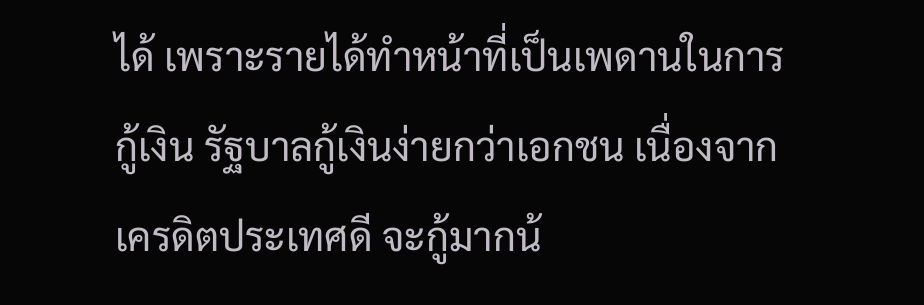ได้ เพราะรายได้ทำหน้าที่เป็นเพดานในการกู้เงิน รัฐบาลกู้เงินง่ายกว่าเอกชน เนื่องจากเครดิตประเทศดี จะกู้มากน้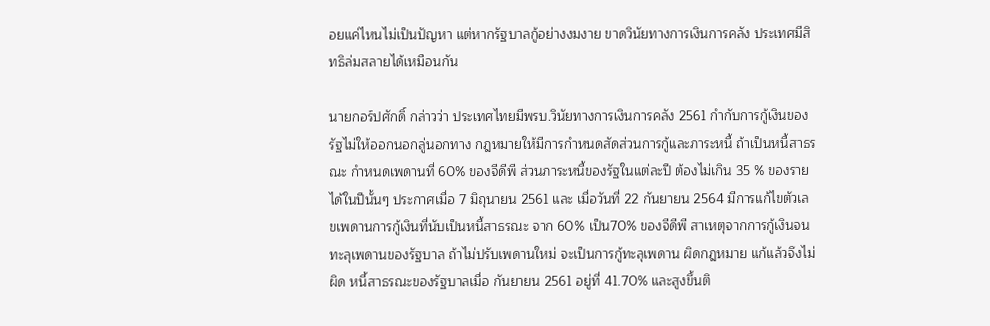อยแค่ไหนไม่เป็นปัญหา แต่หากรัฐบาลกู้อย่างงมงาย ขาดวินัยทางการเงินการคลัง ประเทศมีสิทธิล่มสลายได้เหมือนกัน

นายกอร์ปศักดิ์ กล่าวว่า ประเทศไทยมีพรบ.วินัยทางการเงินการคลัง 2561 กำกับการกู้เงินของรัฐไม่ให้ออกนอกลู่นอกทาง กฎหมายให้มีการกำหนดสัดส่วนการกู้และภาระหนี้ ถ้าเป็นหนี้สาธรณะ กำหนดเพดานที่ 60% ของจีดีพี ส่วนภาระหนี้ของรัฐในแต่ละปี ต้องไม่เกิน 35 % ของรายได้ในปีนั้นๆ ประกาศเมื่อ 7 มิถุนายน 2561 และ เมื่อวันที่ 22 กันยายน 2564 มีการแก้ไขตัวเลขเพดานการกู้เงินที่นับเป็นหนี้สาธรณะ จาก 60% เป็น70% ของจีดีพี สาเหตุจากการกู้เงินจนทะลุเพดานของรัฐบาล ถ้าไม่ปรับเพดานใหม่ จะเป็นการกู้ทะลุเพดาน ผิดกฎหมาย แก้แล้วจึงไม่ผิด หนี้สาธรณะของรัฐบาลเมื่อ กันยายน 2561 อยู่ที่ 41.70% และสูงขึ้นติ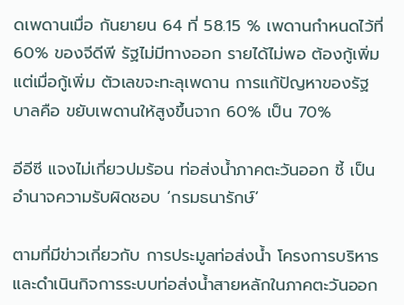ดเพดานเมื่อ กันยายน 64 ที่ 58.15 % เพดานกำหนดไว้ที่ 60% ของจีดีพี รัฐไม่มีทางออก รายได้ไม่พอ ต้องกู้เพิ่ม แต่เมื่อกู้เพิ่ม ตัวเลขจะทะลุเพดาน การแก้ปัญหาของรัฐบาลคือ ขยับเพดานให้สูงขึ้นจาก 60% เป็น 70%

อีอีซี แจงไม่เกี่ยวปมร้อน ท่อส่งน้ำภาคตะวันออก ชี้ เป็นอำนาจความรับผิดชอบ ‘กรมธนารักษ์’

ตามที่มีข่าวเกี่ยวกับ การประมูลท่อส่งน้ำ โครงการบริหารและดำเนินกิจการระบบท่อส่งน้ำสายหลักในภาคตะวันออก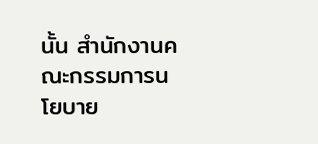นั้น สำนักงานคณะกรรมการนโยบาย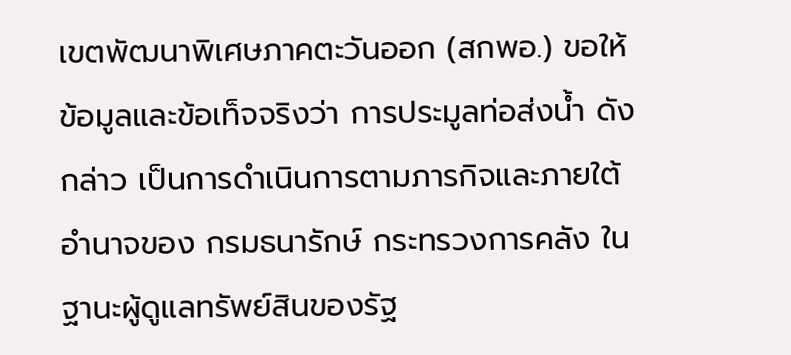เขตพัฒนาพิเศษภาคตะวันออก (สกพอ.) ขอให้ข้อมูลและข้อเท็จจริงว่า การประมูลท่อส่งน้ำ ดังกล่าว เป็นการดำเนินการตามภารกิจและภายใต้อำนาจของ กรมธนารักษ์ กระทรวงการคลัง ในฐานะผู้ดูแลทรัพย์สินของรัฐ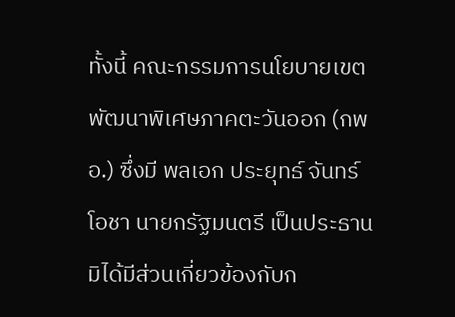ทั้งนี้ คณะกรรมการนโยบายเขตพัฒนาพิเศษภาคตะวันออก (กพอ.) ซึ่งมี พลเอก ประยุทธ์ จันทร์โอชา นายกรัฐมนตรี เป็นประธาน มิได้มีส่วนเกี่ยวข้องกับก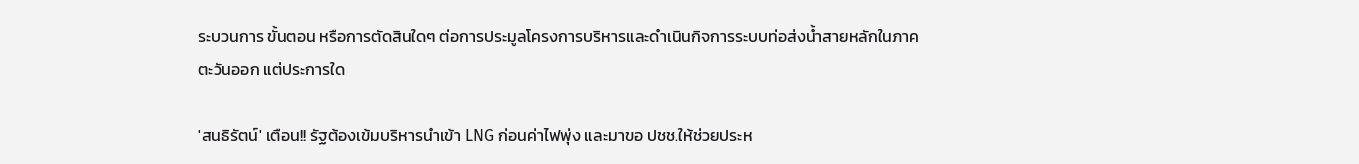ระบวนการ ขั้นตอน หรือการตัดสินใดๆ ต่อการประมูลโครงการบริหารและดำเนินกิจการระบบท่อส่งน้ำสายหลักในภาคตะวันออก แต่ประการใด

'สนธิรัตน์' เตือน!! รัฐต้องเข้มบริหารนำเข้า LNG ก่อนค่าไฟพุ่ง และมาขอ ปชช.ให้ช่วยประห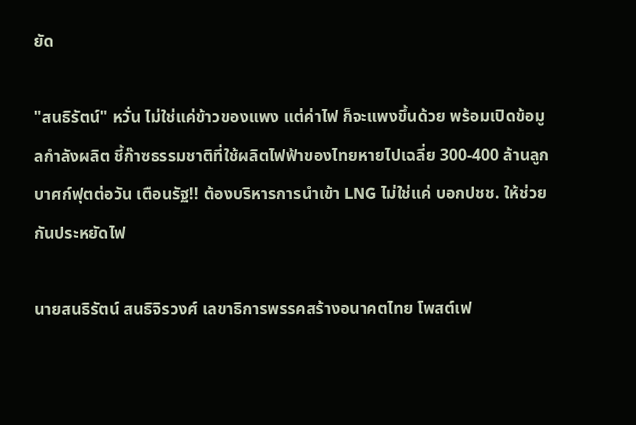ยัด

"สนธิรัตน์" หวั่น ไม่ใช่แค่ข้าวของแพง แต่ค่าไฟ ก็จะแพงขึ้นด้วย พร้อมเปิดข้อมูลกำลังผลิต ชี้ก๊าซธรรมชาติที่ใช้ผลิตไฟฟ้าของไทยหายไปเฉลี่ย 300-400 ล้านลูกบาศก์ฟุตต่อวัน เตือนรัฐ!! ต้องบริหารการนำเข้า LNG ไม่ใช่แค่ บอกปชช. ให้ช่วยกันประหยัดไฟ

นายสนธิรัตน์ สนธิจิรวงศ์ เลขาธิการพรรคสร้างอนาคตไทย โพสต์เฟ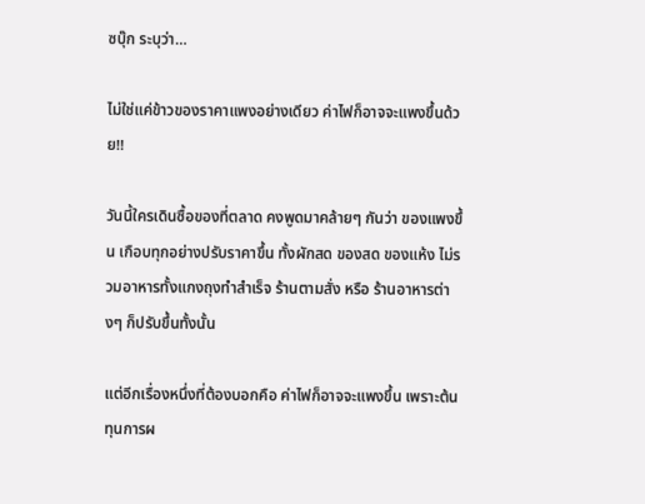ซบุ๊ก ระบุว่า...

ไม่ใช่แค่ข้าวของราคาแพงอย่างเดียว ค่าไฟก็อาจจะแพงขึ้นด้วย!!

วันนี้ใครเดินซื้อของที่ตลาด คงพูดมาคล้ายๆ กันว่า ของแพงขึ้น เกือบทุกอย่างปรับราคาขึ้น ทั้งผักสด ของสด ของแห้ง ไม่รวมอาหารทั้งแกงถุงทำสำเร็จ ร้านตามสั่ง หรือ ร้านอาหารต่างๆ ก็ปรับขึ้นทั้งนั้น

แต่อีกเรื่องหนึ่งที่ต้องบอกคือ ค่าไฟก็อาจจะแพงขึ้น เพราะต้นทุนการผ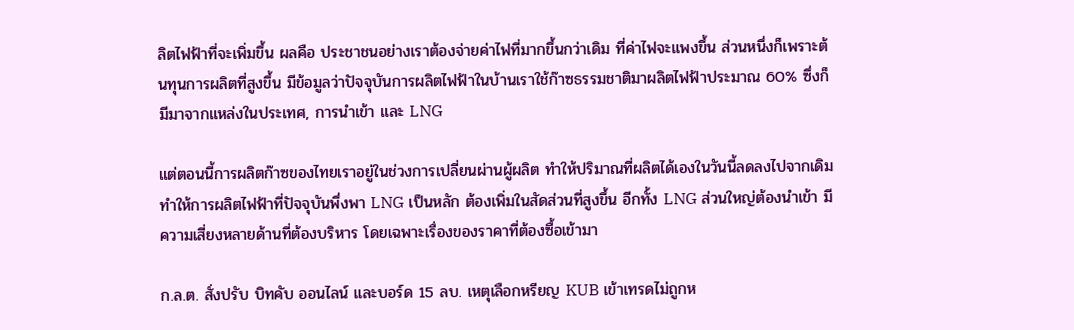ลิตไฟฟ้าที่จะเพิ่มขึ้น ผลคือ ประชาชนอย่างเราต้องจ่ายค่าไฟที่มากขึ้นกว่าเดิม ที่ค่าไฟจะแพงขึ้น ส่วนหนึ่งก็เพราะต้นทุนการผลิตที่สูงขึ้น มีข้อมูลว่าปัจจุบันการผลิตไฟฟ้าในบ้านเราใช้ก๊าซธรรมชาติมาผลิตไฟฟ้าประมาณ 60% ซึ่งก็มีมาจากแหล่งในประเทศ, การนำเข้า และ LNG

แต่ตอนนี้การผลิตก๊าซของไทยเราอยู่ในช่วงการเปลี่ยนผ่านผู้ผลิต ทำให้ปริมาณที่ผลิตได้เองในวันนี้ลดลงไปจากเดิม ทำให้การผลิตไฟฟ้าที่ปัจจุบันพึ่งพา LNG เป็นหลัก ต้องเพิ่มในสัดส่วนที่สูงขึ้น อีกทั้ง LNG ส่วนใหญ่ต้องนำเข้า มีความเสี่ยงหลายด้านที่ต้องบริหาร โดยเฉพาะเรื่องของราคาที่ต้องซื้อเข้ามา

ก.ล.ต. สั่งปรับ บิทคับ ออนไลน์ และบอร์ด 15 ลบ. เหตุเลือกหรียญ KUB เข้าเทรดไม่ถูกห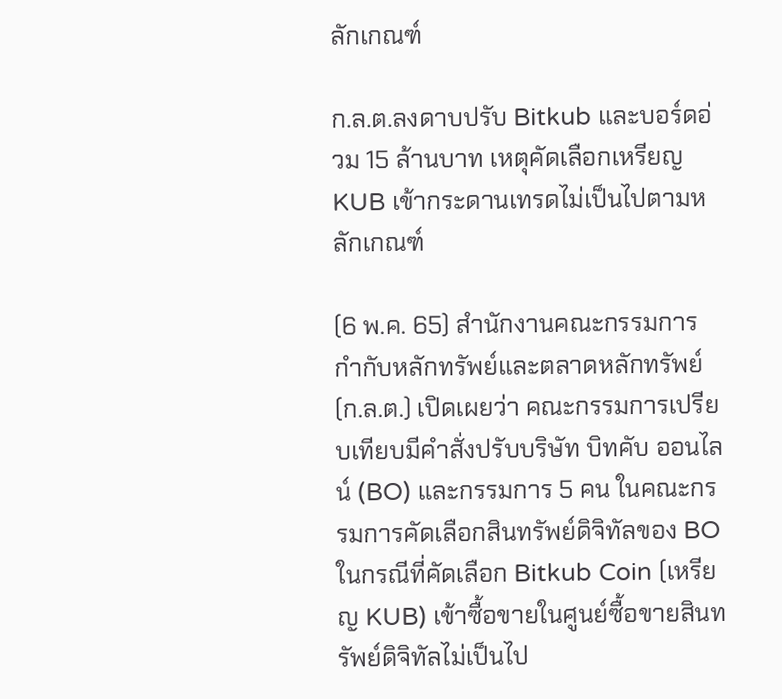ลักเกณฑ์

ก.ล.ต.ลงดาบปรับ Bitkub และบอร์ดอ่วม 15 ล้านบาท เหตุคัดเลือกเหรียญ KUB เข้ากระดานเทรดไม่เป็นไปตามหลักเกณฑ์

(6 พ.ค. 65) สำนักงานคณะกรรมการกำกับหลักทรัพย์และตลาดหลักทรัพย์ (ก.ล.ต.) เปิดเผยว่า คณะกรรมการเปรียบเทียบมีคำสั่งปรับบริษัท บิทคับ ออนไลน์ (BO) และกรรมการ 5 คน ในคณะกรรมการคัดเลือกสินทรัพย์ดิจิทัลของ BO ในกรณีที่คัดเลือก Bitkub Coin (เหรียญ KUB) เข้าซื้อขายในศูนย์ซื้อขายสินทรัพย์ดิจิทัลไม่เป็นไป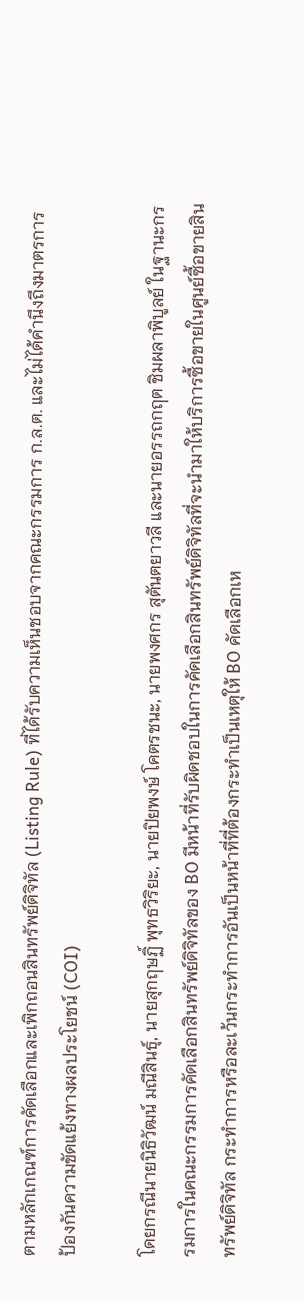ตามหลักเกณฑ์การคัดเลือกและเพิกถอนสินทรัพย์ดิจิทัล (Listing Rule) ที่ได้รับความเห็นชอบจากคณะกรรมการ ก.ล.ต. และไม่ได้คำนึงถึงมาตรการป้องกันความขัดแย้งทางผลประโยชน์ (COI)

โดยกรณีนายนิธิวัฒน์ มณีสินธุ์, นายสุกฤษฏิ์ พุทธวิริยะ, นายปิยพงษ์ โคตรชนะ, นายพงศกร สุตันตยาวลี และนายอรรถกฤต ชิมผลาพิบูลย์ ในฐานะกรรมการในคณะกรรมการคัดเลือกสินทรัพย์ดิจิทัลของ BO มีหน้าที่รับผิดชอบในการคัดเลือกสินทรัพย์ดิจิทัลที่จะนำมาให้บริการซื้อขายในศูนย์ซื้อขายสินทรัพย์ดิจิทัล กระทำการหรือละเว้นกระทำการอันเป็นหน้าที่ที่ต้องกระทำเป็นเหตุให้ BO คัดเลือกเห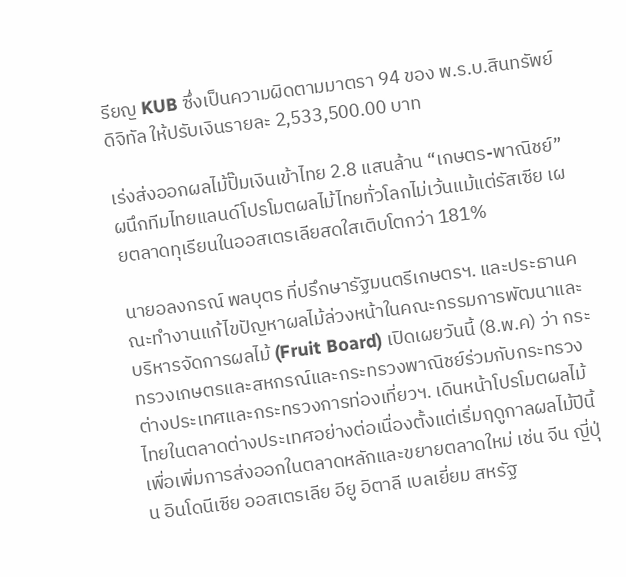รียญ KUB ซึ่งเป็นความผิดตามมาตรา 94 ของ พ.ร.บ.สินทรัพย์ดิจิทัล ให้ปรับเงินรายละ 2,533,500.00 บาท

เร่งส่งออกผลไม้ปั๊มเงินเข้าไทย 2.8 แสนล้าน “เกษตร-พาณิชย์” ผนึกทีมไทยแลนด์โปรโมตผลไม้ไทยทั่วโลกไม่เว้นแม้แต่รัสเซีย เผยตลาดทุเรียนในออสเตรเลียสดใสเติบโตกว่า 181%

นายอลงกรณ์ พลบุตร ที่ปรึกษารัฐมนตรีเกษตรฯ. และประธานคณะทำงานแก้ไขปัญหาผลไม้ล่วงหน้าในคณะกรรมการพัฒนาและบริหารจัดการผลไม้ (Fruit Board) เปิดเผยวันนี้ (8.พ.ค) ว่า กระทรวงเกษตรและสหกรณ์และกระทรวงพาณิชย์ร่วมกับกระทรวงต่างประเทศและกระทรวงการท่องเที่ยวฯ. เดินหน้าโปรโมตผลไม้ไทยในตลาดต่างประเทศอย่างต่อเนื่องตั้งแต่เริ่มฤดูกาลผลไม้ปีนี้เพื่อเพิ่มการส่งออกในตลาดหลักและขยายตลาดใหม่ เช่น จีน ญี่ปุ่น อินโดนีเซีย ออสเตรเลีย อียู อิตาลี เบลเยี่ยม สหรัฐ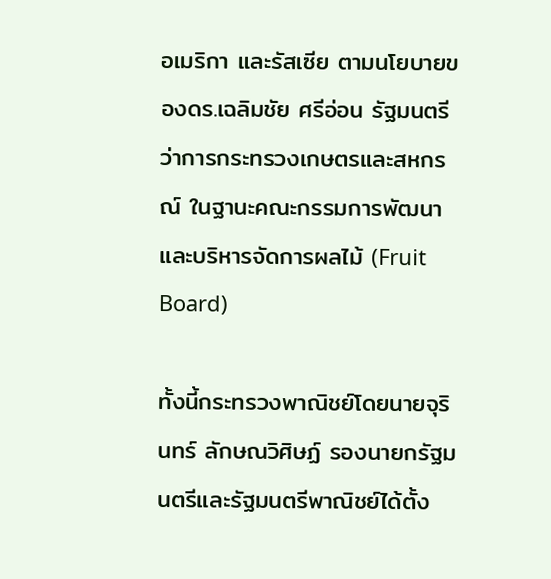อเมริกา และรัสเซีย ตามนโยบายของดร.เฉลิมชัย ศรีอ่อน รัฐมนตรีว่าการกระทรวงเกษตรและสหกรณ์ ในฐานะคณะกรรมการพัฒนาและบริหารจัดการผลไม้ (Fruit Board)

ทั้งนี้กระทรวงพาณิชย์โดยนายจุรินทร์ ลักษณวิศิษฏ์ รองนายกรัฐมนตรีและรัฐมนตรีพาณิชย์ได้ตั้ง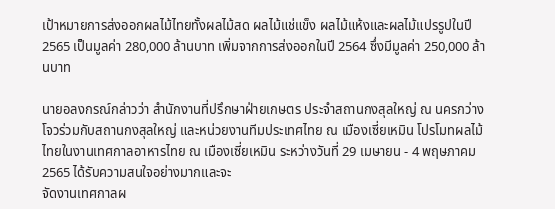เป้าหมายการส่งออกผลไม้ไทยทั้งผลไม้สด ผลไม้แช่แข็ง ผลไม้แห้งและผลไม้แปรรูปในปี 2565 เป็นมูลค่า 280,000 ล้านบาท เพิ่มจากการส่งออกในปี 2564 ซึ่งมีมูลค่า 250,000 ล้านบาท

นายอลงกรณ์กล่าวว่า สำนักงานที่ปรึกษาฝ่ายเกษตร ประจำสถานกงสุลใหญ่ ณ นครกว่างโจวร่วมกับสถานกงสุลใหญ่ และหน่วยงานทีมประเทศไทย ณ เมืองเซี่ยเหมิน โปรโมทผลไม้ไทยในงานเทศกาลอาหารไทย ณ เมืองเซี่ยเหมิน ระหว่างวันที่ 29 เมษายน - 4 พฤษภาคม 2565 ได้รับความสนใจอย่างมากและจะ
จัดงานเทศกาลผ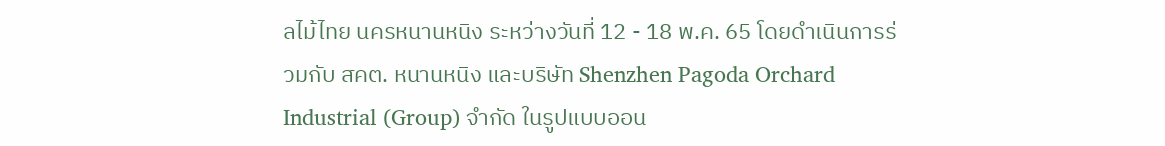ลไม้ไทย นครหนานหนิง ระหว่างวันที่ 12 - 18 พ.ค. 65 โดยดำเนินการร่วมกับ สคต. หนานหนิง และบริษัท Shenzhen Pagoda Orchard Industrial (Group) จำกัด ในรูปแบบออน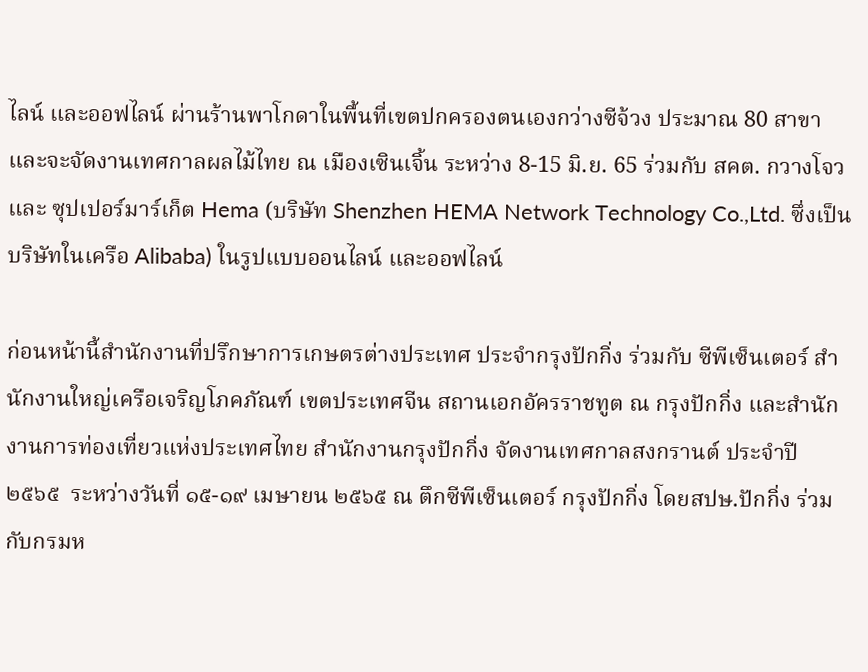ไลน์ และออฟไลน์ ผ่านร้านพาโกดาในพื้นที่เขตปกครองตนเองกว่างซีจ้วง ประมาณ 80 สาขา และจะจัดงานเทศกาลผลไม้ไทย ณ เมืองเซินเจิ้น ระหว่าง 8-15 มิ.ย. 65 ร่วมกับ สคต. กวางโจว และ ซุปเปอร์มาร์เก็ต Hema (บริษัท Shenzhen HEMA Network Technology Co.,Ltd. ซึ่งเป็นบริษัทในเครือ Alibaba) ในรูปแบบออนไลน์ และออฟไลน์

ก่อนหน้านี้สำนักงานที่ปรึกษาการเกษตรต่างประเทศ ประจำกรุงปักกิ่ง ร่วมกับ ซีพีเซ็นเตอร์ สำนักงานใหญ่เครือเจริญโภคภัณฑ์ เขตประเทศจีน สถานเอกอัครราชทูต ณ กรุงปักกิ่ง และสำนักงานการท่องเที่ยวแห่งประเทศไทย สำนักงานกรุงปักกิ่ง จัดงานเทศกาลสงกรานต์ ประจำปี ๒๕๖๕  ระหว่างวันที่ ๑๕-๑๙ เมษายน ๒๕๖๕ ณ ตึกซีพีเซ็นเตอร์ กรุงปักกิ่ง โดยสปษ.ปักกิ่ง ร่วมกับกรมห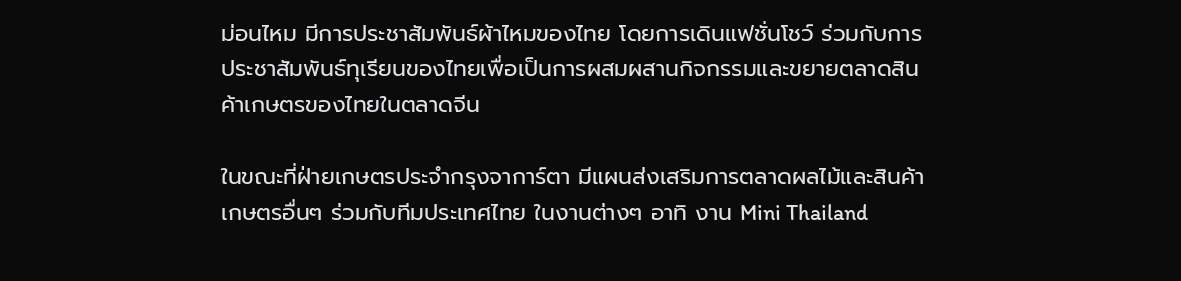ม่อนไหม มีการประชาสัมพันธ์ผ้าไหมของไทย โดยการเดินแฟชั่นโชว์ ร่วมกับการประชาสัมพันธ์ทุเรียนของไทยเพื่อเป็นการผสมผสานกิจกรรมและขยายตลาดสินค้าเกษตรของไทยในตลาดจีน

ในขณะที่ฝ่ายเกษตรประจำกรุงจาการ์ตา มีแผนส่งเสริมการตลาดผลไม้และสินค้าเกษตรอื่นๆ ร่วมกับทีมประเทศไทย ในงานต่างๆ อาทิ งาน Mini Thailand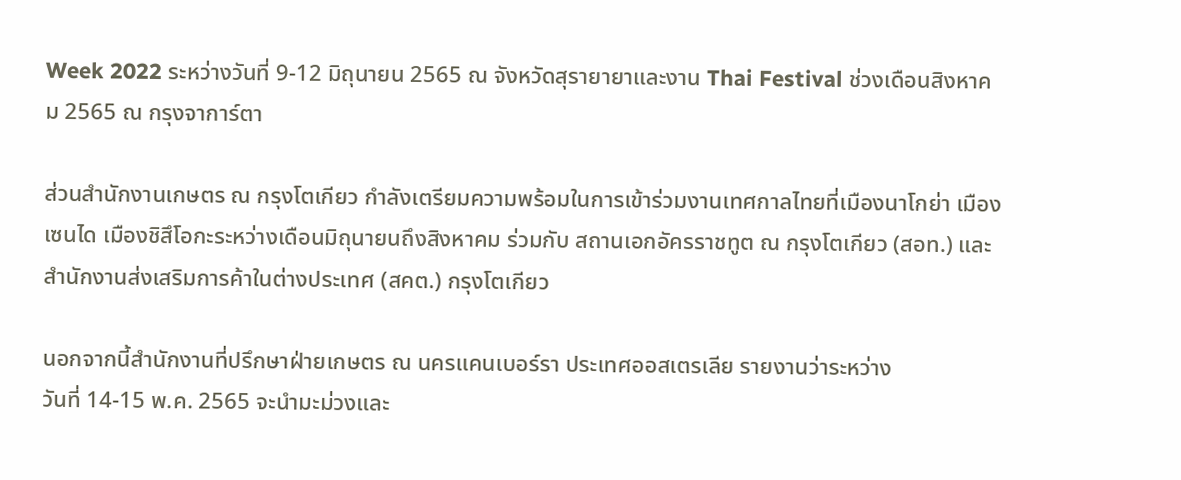Week 2022 ระหว่างวันที่ 9-12 มิถุนายน 2565 ณ จังหวัดสุรายายาและงาน Thai Festival ช่วงเดือนสิงหาคม 2565 ณ กรุงจาการ์ตา

ส่วนสำนักงานเกษตร ณ กรุงโตเกียว กำลังเตรียมความพร้อมในการเข้าร่วมงานเทศกาลไทยที่เมืองนาโกย่า เมืองเซนได เมืองชิสึโอกะระหว่างเดือนมิถุนายนถึงสิงหาคม ร่วมกับ สถานเอกอัครราชทูต ณ กรุงโตเกียว (สอท.) และสำนักงานส่งเสริมการค้าในต่างประเทศ (สคต.) กรุงโตเกียว

นอกจากนี้สำนักงานที่ปรึกษาฝ่ายเกษตร ณ นครแคนเบอร์รา ประเทศออสเตรเลีย รายงานว่าระหว่าง
วันที่ 14-15 พ.ค. 2565 จะนำมะม่วงและ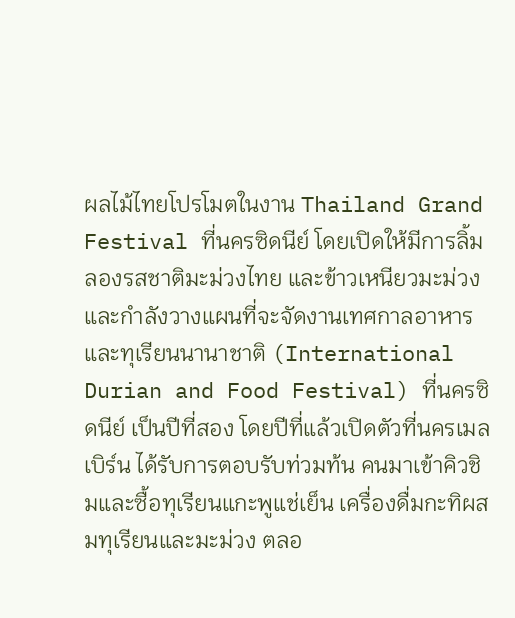ผลไม้ไทยโปรโมตในงาน Thailand Grand  Festival ที่นครซิดนีย์ โดยเปิดให้มีการลิ้มลองรสชาติมะม่วงไทย และข้าวเหนียวมะม่วง และกำลังวางแผนที่จะจัดงานเทศกาลอาหารและทุเรียนนานาชาติ (International Durian and Food Festival) ที่นครซิดนีย์ เป็นปีที่สอง โดยปีที่แล้วเปิดตัวที่นครเมลเบิร์น ได้รับการตอบรับท่วมท้น คนมาเข้าคิวชิมและซื้อทุเรียนแกะพูแช่เย็น เครื่องดื่มกะทิผสมทุเรียนและมะม่วง ตลอ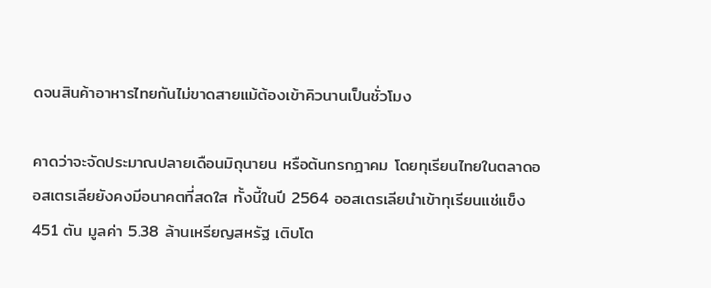ดจนสินค้าอาหารไทยกันไม่ขาดสายแม้ต้องเข้าคิวนานเป็นชั่วโมง

คาดว่าจะจัดประมาณปลายเดือนมิถุนายน หรือต้นกรกฎาคม โดยทุเรียนไทยในตลาดออสเตรเลียยังคงมีอนาคตที่สดใส ทั้งนี้ในปี 2564 ออสเตรเลียนำเข้าทุเรียนแช่แข็ง 451 ตัน มูลค่า 5.38 ล้านเหรียญสหรัฐ เติบโต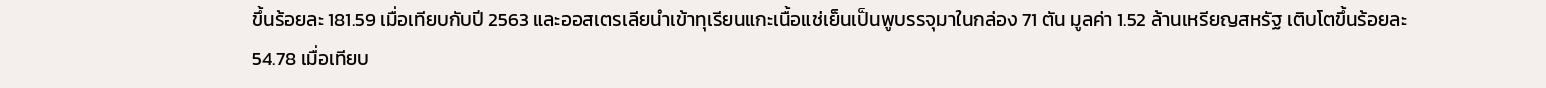ขึ้นร้อยละ 181.59 เมื่อเทียบกับปี 2563 และออสเตรเลียนำเข้าทุเรียนแกะเนื้อแช่เย็นเป็นพูบรรจุมาในกล่อง 71 ตัน มูลค่า 1.52 ล้านเหรียญสหรัฐ เติบโตขึ้นร้อยละ 54.78 เมื่อเทียบ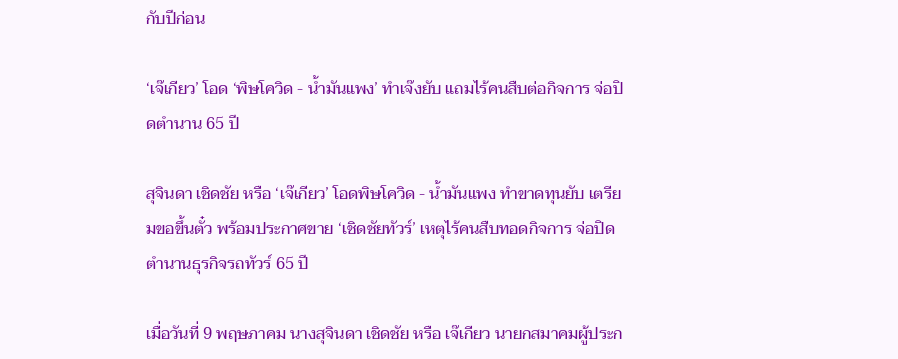กับปีก่อน

‘เจ๊เกียว’ โอด ‘พิษโควิด - น้ำมันแพง’ ทำเจ๊งยับ แถมไร้คนสืบต่อกิจการ จ่อปิดตำนาน 65 ปี

สุจินดา เชิดชัย หรือ ‘เจ๊เกียว’ โอดพิษโควิด - น้ำมันแพง ทำขาดทุนยับ เตรียมขอขึ้นตั๋ว พร้อมประกาศขาย ‘เชิดชัยทัวร์’ เหตุไร้คนสืบทอดกิจการ จ่อปิดตำนานธุรกิจรถทัวร์ 65 ปี

เมื่อวันที่ 9 พฤษภาคม นางสุจินดา เชิดชัย หรือ เจ๊เกียว นายกสมาคมผู้ประก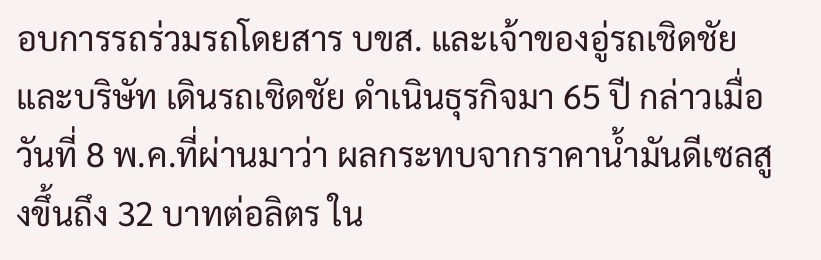อบการรถร่วมรถโดยสาร บขส. และเจ้าของอู่รถเชิดชัย และบริษัท เดินรถเชิดชัย ดำเนินธุรกิจมา 65 ปี กล่าวเมื่อวันที่ 8 พ.ค.ที่ผ่านมาว่า ผลกระทบจากราคาน้ำมันดีเซลสูงขึ้นถึง 32 บาทต่อลิตร ใน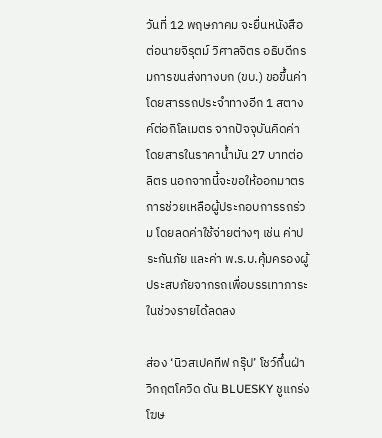วันที่ 12 พฤษภาคม จะยื่นหนังสือต่อนายจิรุตม์ วิศาลจิตร อธิบดีกรมการขนส่งทางบก (ขบ.) ขอขึ้นค่าโดยสารรถประจำทางอีก 1 สตางค์ต่อกิโลเมตร จากปัจจุบันคิดค่าโดยสารในราคาน้ำมัน 27 บาทต่อลิตร นอกจากนี้จะขอให้ออกมาตรการช่วยเหลือผู้ประกอบการรถร่วม โดยลดค่าใช้จ่ายต่างๆ เช่น ค่าประกันภัย และค่า พ.ร.บ.คุ้มครองผู้ประสบภัยจากรถเพื่อบรรเทาภาระในช่วงรายได้ลดลง

ส่อง ‘นิวสเปคทีฟ กรุ๊ป’ โชว์กึ๋นฝ่าวิกฤตโควิด ดัน BLUESKY ชูแกร่งโฆษ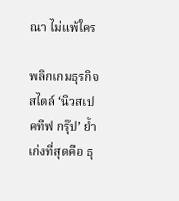ณา ไม่แพ้ใคร

พลิกเกมธุรกิจสไตล์ ‘นิวสเปคทีฟ กรุ๊ป’ ย้ำเก่งที่สุดคือ ธุ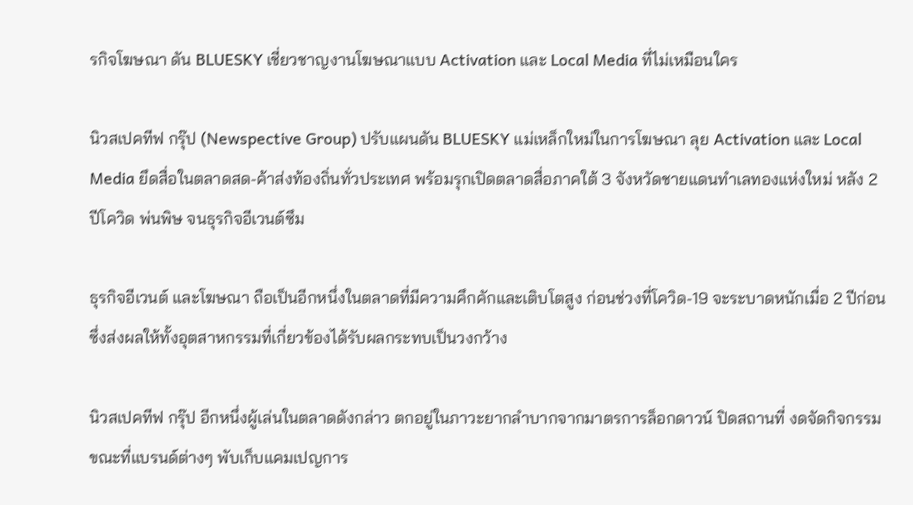รกิจโฆษณา ดัน BLUESKY เชี่ยวชาญงานโฆษณาแบบ Activation และ Local Media ที่ไม่เหมือนใคร

นิวสเปคทีฟ กรุ๊ป (Newspective Group) ปรับแผนดัน BLUESKY แม่เหล็กใหม่ในการโฆษณา ลุย Activation และ Local Media ยึดสื่อในตลาดสด-ค้าส่งท้องถิ่นทั่วประเทศ พร้อมรุกเปิดตลาดสื่อภาคใต้ 3 จังหวัดชายแดนทำเลทองแห่งใหม่ หลัง 2 ปีโควิด พ่นพิษ จนธุรกิจอีเวนต์ซึม

ธุรกิจอีเวนต์ และโฆษณา ถือเป็นอีกหนึ่งในตลาดที่มีความคึกคักและเติบโตสูง ก่อนช่วงที่โควิด-19 จะระบาดหนักเมื่อ 2 ปีก่อน ซึ่งส่งผลให้ทั้งอุตสาหกรรมที่เกี่ยวข้องได้รับผลกระทบเป็นวงกว้าง

นิวสเปคทีฟ กรุ๊ป อีกหนึ่งผู้เล่นในตลาดดังกล่าว ตกอยู่ในภาวะยากลำบากจากมาตรการล็อกดาวน์ ปิดสถานที่ งดจัดกิจกรรม ขณะที่แบรนด์ต่างๆ พับเก็บแคมเปญการ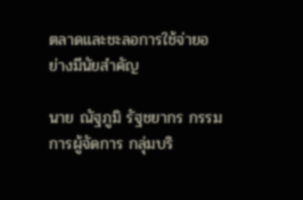ตลาดและชะลอการใช้จ่ายอย่างมีนัยสำคัญ

นาย ณัฐภูมิ รัฐชยากร กรรมการผู้จัดการ กลุ่มบริ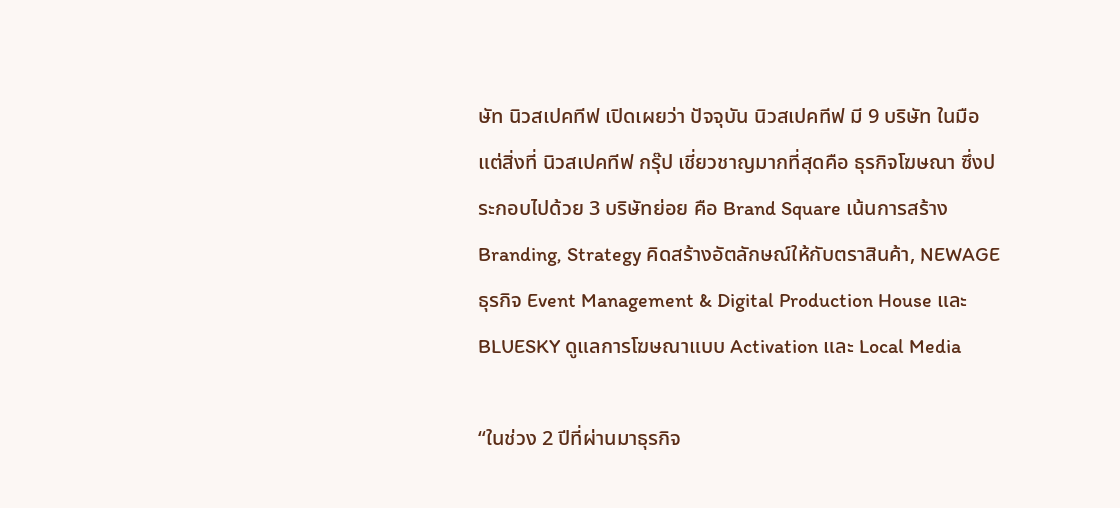ษัท นิวสเปคทีฟ เปิดเผยว่า ปัจจุบัน นิวสเปคทีฟ มี 9 บริษัท ในมือ แต่สิ่งที่ นิวสเปคทีฟ กรุ๊ป เชี่ยวชาญมากที่สุดคือ ธุรกิจโฆษณา ซึ่งประกอบไปด้วย 3 บริษัทย่อย คือ Brand Square เน้นการสร้าง Branding, Strategy คิดสร้างอัตลักษณ์ให้กับตราสินค้า, NEWAGE ธุรกิจ Event Management & Digital Production House และ BLUESKY ดูแลการโฆษณาแบบ Activation และ Local Media

“ในช่วง 2 ปีที่ผ่านมาธุรกิจ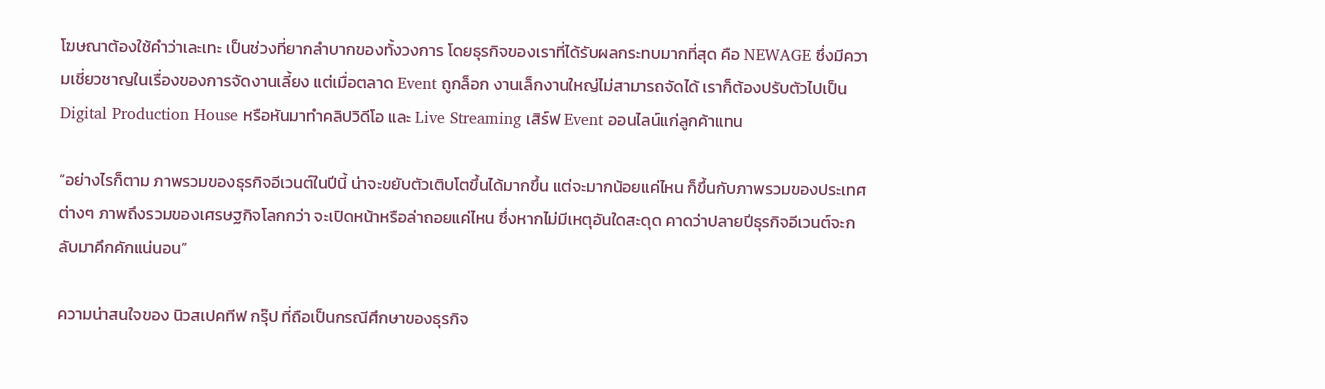โฆษณาต้องใช้คำว่าเละเทะ เป็นช่วงที่ยากลำบากของทั้งวงการ โดยธุรกิจของเราที่ได้รับผลกระทบมากที่สุด คือ NEWAGE ซึ่งมีความเชี่ยวชาญในเรื่องของการจัดงานเลี้ยง แต่เมื่อตลาด Event ถูกล็อก งานเล็กงานใหญ่ไม่สามารถจัดได้ เราก็ต้องปรับตัวไปเป็น Digital Production House หรือหันมาทำคลิปวิดีโอ และ Live Streaming เสิร์ฟ Event ออนไลน์แก่ลูกค้าแทน

“อย่างไรก็ตาม ภาพรวมของธุรกิจอีเวนต์ในปีนี้ น่าจะขยับตัวเติบโตขึ้นได้มากขึ้น แต่จะมากน้อยแค่ไหน ก็ขึ้นกับภาพรวมของประเทศต่างๆ ภาพถึงรวมของเศรษฐกิจโลกกว่า จะเปิดหน้าหรือล่าถอยแค่ไหน ซึ่งหากไม่มีเหตุอันใดสะดุด คาดว่าปลายปีธุรกิจอีเวนต์จะกลับมาคึกคักแน่นอน”

ความน่าสนใจของ นิวสเปคทีฟ กรุ๊ป ที่ถือเป็นกรณีศึกษาของธุรกิจ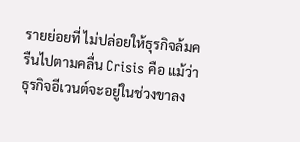รายย่อยที่ ไม่ปล่อยให้ธุรกิจล้มครืนไปตามคลื่น Crisis คือ แม้ว่าธุรกิจอีเวนต์จะอยู่ในช่วงขาลง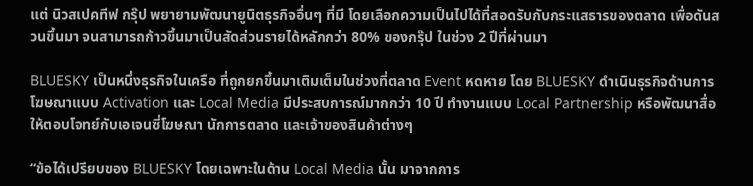แต่ นิวสเปคทีฟ กรุ๊ป พยายามพัฒนายูนิตธุรกิจอื่นๆ ที่มี โดยเลือกความเป็นไปได้ที่สอดรับกับกระแสธารของตลาด เพื่อดันสวนขึ้นมา จนสามารถก้าวขึ้นมาเป็นสัดส่วนรายได้หลักกว่า 80% ของกรุ๊ป ในช่วง 2 ปีที่ผ่านมา

BLUESKY เป็นหนึ่งธุรกิจในเครือ ที่ถูกยกขึ้นมาเติมเต็มในช่วงที่ตลาด Event หดหาย โดย BLUESKY ดำเนินธุรกิจด้านการโฆษณาแบบ Activation และ Local Media มีประสบการณ์มากกว่า 10 ปี ทำงานแบบ Local Partnership หรือพัฒนาสื่อให้ตอบโจทย์กับเอเจนซี่โฆษณา นักการตลาด และเจ้าของสินค้าต่างๆ

“ข้อได้เปรียบของ BLUESKY โดยเฉพาะในด้าน Local Media นั้น มาจากการ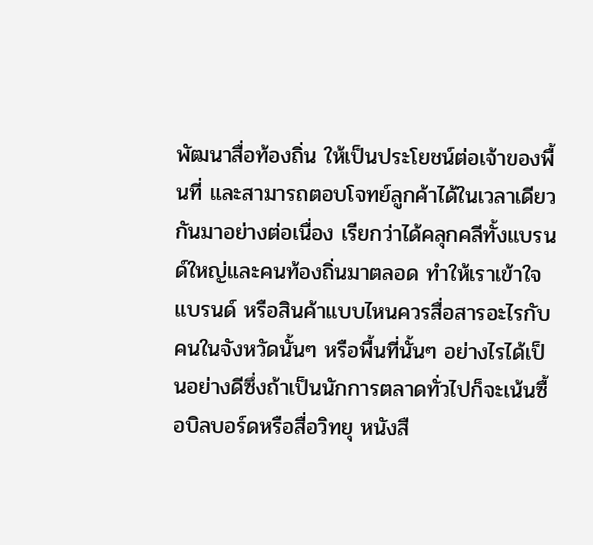พัฒนาสื่อท้องถิ่น ให้เป็นประโยชน์ต่อเจ้าของพื้นที่ และสามารถตอบโจทย์ลูกค้าได้ในเวลาเดียวกันมาอย่างต่อเนื่อง เรียกว่าได้คลุกคลีทั้งแบรนด์ใหญ่และคนท้องถิ่นมาตลอด ทำให้เราเข้าใจแบรนด์ หรือสินค้าแบบไหนควรสื่อสารอะไรกับคนในจังหวัดนั้นๆ หรือพื้นที่นั้นๆ อย่างไรได้เป็นอย่างดีซึ่งถ้าเป็นนักการตลาดทั่วไปก็จะเน้นซื้อบิลบอร์ดหรือสื่อวิทยุ หนังสื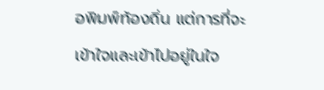อพิมพ์ท้องถิ่น แต่การที่จะเข้าใจและเข้าไปอยู่ในใจ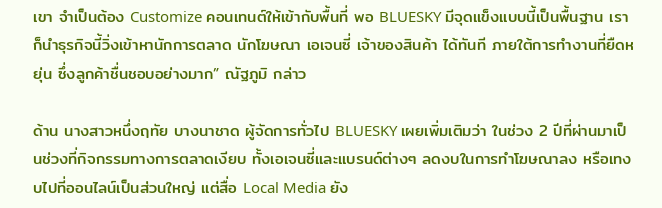เขา จำเป็นต้อง Customize คอนเทนต์ให้เข้ากับพื้นที่ พอ BLUESKY มีจุดแข็งแบบนี้เป็นพื้นฐาน เราก็นำธุรกิจนี้วิ่งเข้าหานักการตลาด นักโฆษณา เอเจนซี่ เจ้าของสินค้า ได้ทันที ภายใต้การทำงานที่ยืดหยุ่น ซึ่งลูกค้าชื่นชอบอย่างมาก” ณัฐภูมิ กล่าว

ด้าน นางสาวหนึ่งฤทัย บางนาชาด ผู้จัดการทั่วไป BLUESKY เผยเพิ่มเติมว่า ในช่วง 2 ปีที่ผ่านมาเป็นช่วงที่กิจกรรมทางการตลาดเงียบ ทั้งเอเจนซี่และแบรนด์ต่างๆ ลดงบในการทำโฆษณาลง หรือเทงบไปที่ออนไลน์เป็นส่วนใหญ่ แต่สื่อ Local Media ยัง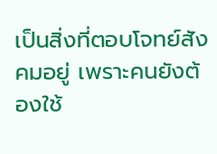เป็นสิ่งที่ตอบโจทย์สังคมอยู่ เพราะคนยังต้องใช้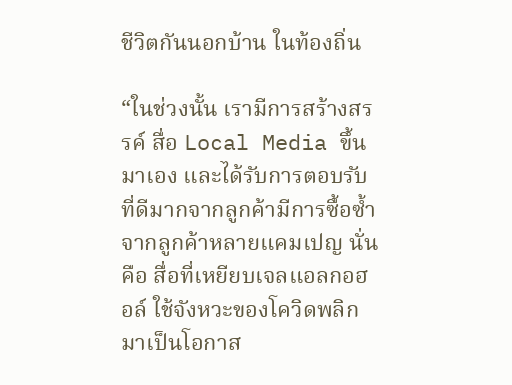ชีวิตกันนอกบ้าน ในท้องถิ่น

“ในช่วงนั้น เรามีการสร้างสรรค์ สื่อ Local Media ขึ้นมาเอง และได้รับการตอบรับที่ดีมากจากลูกค้ามีการซื้อซ้ำจากลูกค้าหลายแคมเปญ นั่นคือ สื่อที่เหยียบเจลแอลกอฮอล์ ใช้จังหวะของโควิดพลิกมาเป็นโอกาส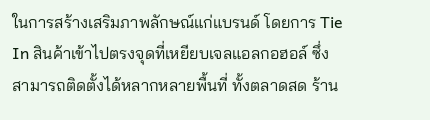ในการสร้างเสริมภาพลักษณ์แก่แบรนด์ โดยการ Tie In สินค้าเข้าไปตรงจุดที่เหยียบเจลแอลกอฮอล์ ซึ่งสามารถติดตั้งได้หลากหลายพื้นที่ ทั้งตลาดสด ร้าน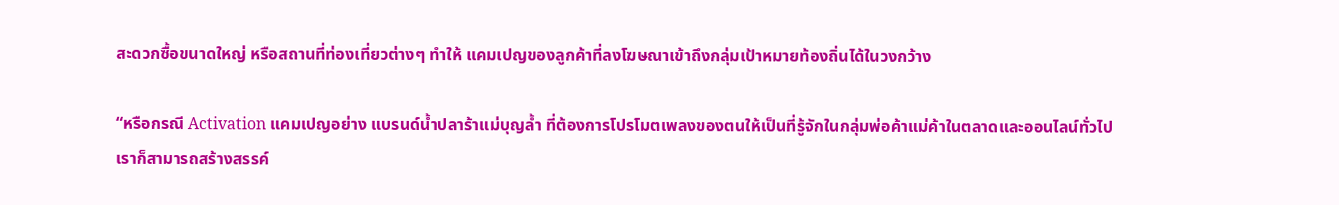สะดวกซื้อขนาดใหญ่ หรือสถานที่ท่องเที่ยวต่างๆ ทำให้ แคมเปญของลูกค้าที่ลงโฆษณาเข้าถึงกลุ่มเป้าหมายท้องถิ่นได้ในวงกว้าง

“หรือกรณี Activation แคมเปญอย่าง แบรนด์น้ำปลาร้าแม่บุญล้ำ ที่ต้องการโปรโมตเพลงของตนให้เป็นที่รู้จักในกลุ่มพ่อค้าแม่ค้าในตลาดและออนไลน์ทั่วไป เราก็สามารถสร้างสรรค์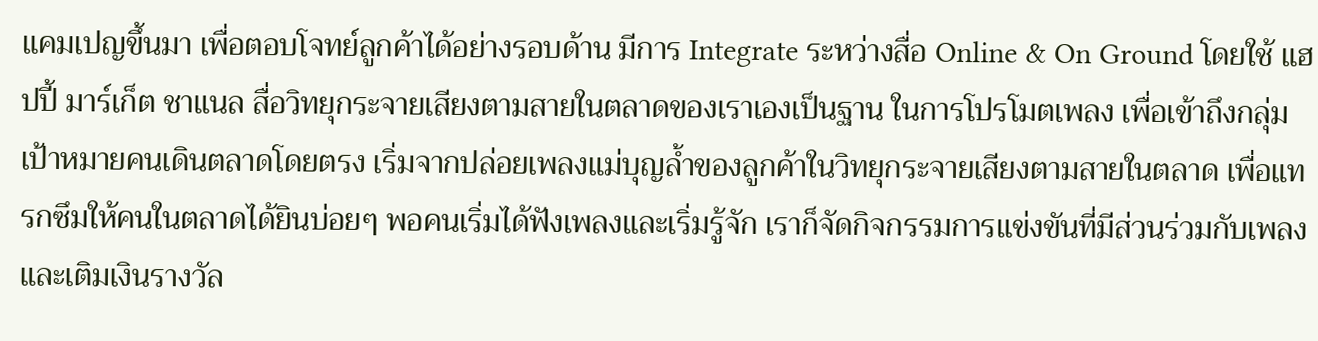แคมเปญขึ้นมา เพื่อตอบโจทย์ลูกค้าได้อย่างรอบด้าน มีการ Integrate ระหว่างสื่อ Online & On Ground โดยใช้ แฮปปี้ มาร์เก็ต ชาแนล สื่อวิทยุกระจายเสียงตามสายในตลาดของเราเองเป็นฐาน ในการโปรโมตเพลง เพื่อเข้าถึงกลุ่มเป้าหมายคนเดินตลาดโดยตรง เริ่มจากปล่อยเพลงแม่บุญล้ำของลูกค้าในวิทยุกระจายเสียงตามสายในตลาด เพื่อแทรกซึมให้คนในตลาดได้ยินบ่อยๆ พอคนเริ่มได้ฟังเพลงและเริ่มรู้จัก เราก็จัดกิจกรรมการแข่งขันที่มีส่วนร่วมกับเพลง และเติมเงินรางวัล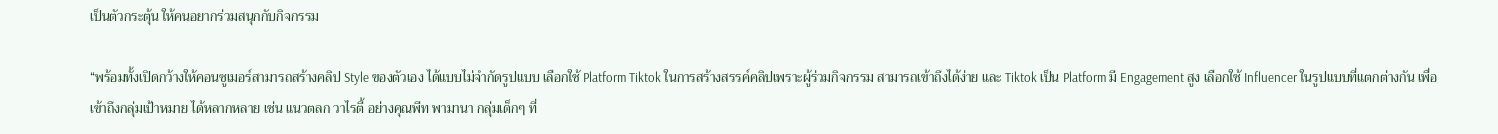เป็นตัวกระตุ้น ให้คนอยากร่วมสนุกกับกิจกรรม

“พร้อมทั้งเปิดกว้างให้คอนซูเมอร์สามารถสร้างคลิป Style ของตัวเอง ได้แบบไม่จำกัดรูปแบบ เลือกใช้ Platform Tiktok ในการสร้างสรรค์คลิปเพราะผู้ร่วมกิจกรรม สามารถเข้าถึงได้ง่าย และ Tiktok เป็น Platform มี Engagement สูง เลือกใช้ Influencer ในรูปแบบที่แตกต่างกัน เพื่อเข้าถึงกลุ่มเป้าหมาย ได้หลากหลาย เช่น แนวตลก วาไรตี้ อย่างคุณพีท พามานา กลุ่มเด็กๆ ที่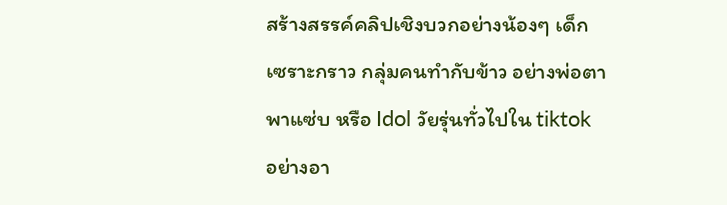สร้างสรรค์คลิปเชิงบวกอย่างน้องๆ เด็กเซราะกราว กลุ่มคนทำกับข้าว อย่างพ่อตาพาแซ่บ หรือ Idol วัยรุ่นทั่วไปใน tiktok อย่างอา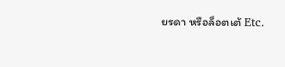ยรดา หรือล็อตเต้ Etc.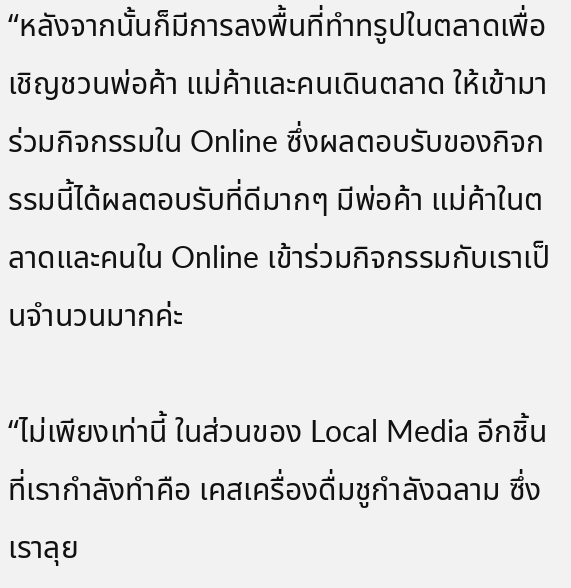“หลังจากนั้นก็มีการลงพื้นที่ทำทรูปในตลาดเพื่อเชิญชวนพ่อค้า แม่ค้าและคนเดินตลาด ให้เข้ามาร่วมกิจกรรมใน Online ซึ่งผลตอบรับของกิจกรรมนี้ได้ผลตอบรับที่ดีมากๆ มีพ่อค้า แม่ค้าในตลาดและคนใน Online เข้าร่วมกิจกรรมกับเราเป็นจำนวนมากค่ะ

“ไม่เพียงเท่านี้ ในส่วนของ Local Media อีกชิ้นที่เรากำลังทำคือ เคสเครื่องดื่มชูกำลังฉลาม ซึ่งเราลุย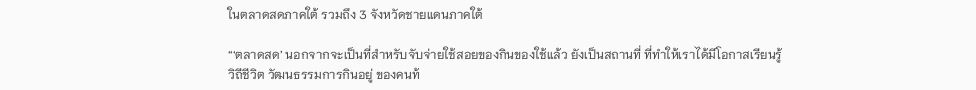ในตลาดสดภาคใต้ รวมถึง 3 จังหวัดชายแดนภาคใต้

“‘ตลาดสด’ นอกจากจะเป็นที่สำหรับจับจ่ายใช้สอยของกินของใช้แล้ว ยังเป็นสถานที่ ที่ทำให้เราได้มีโอกาสเรียนรู้วิถีชีวิต วัฒนธรรมการกินอยู่ ของคนท้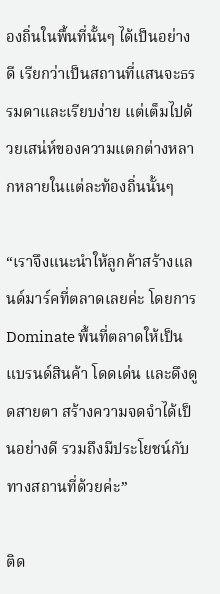องถิ่นในพื้นที่นั้นๆ ได้เป็นอย่างดี เรียกว่าเป็นสถานที่แสนจะธรรมดาและเรียบง่าย แต่เต็มไปด้วยเสน่ห์ของความแตกต่างหลากหลายในแต่ละท้องถิ่นนั้นๆ

“เราจึงแนะนำให้ลูกค้าสร้างแลนด์มาร์คที่ตลาดเลยค่ะ โดยการ Dominate พื้นที่ตลาดให้เป็นแบรนด์สินค้า โดดเด่น และดึงดูดสายตา สร้างความจดจำได้เป็นอย่างดี รวมถึงมีประโยชน์กับทางสถานที่ด้วยค่ะ”

ติด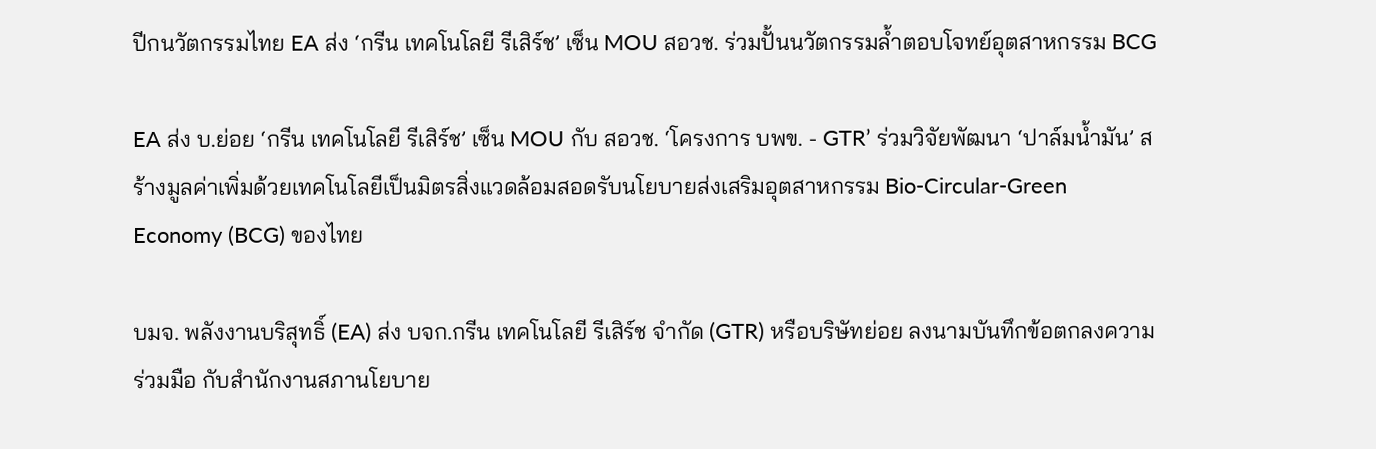ปีกนวัตกรรมไทย EA ส่ง ‘กรีน เทคโนโลยี รีเสิร์ช’ เซ็น MOU สอวช. ร่วมปั้นนวัตกรรมล้ำตอบโจทย์อุตสาหกรรม BCG

EA ส่ง บ.ย่อย ‘กรีน เทคโนโลยี รีเสิร์ช’ เซ็น MOU กับ สอวช. ‘โครงการ บพข. - GTR’ ร่วมวิจัยพัฒนา ‘ปาล์มน้ำมัน’ สร้างมูลค่าเพิ่มด้วยเทคโนโลยีเป็นมิตรสิ่งแวดล้อมสอดรับนโยบายส่งเสริมอุตสาหกรรม Bio-Circular-Green Economy (BCG) ของไทย

บมจ. พลังงานบริสุทธิ์ (EA) ส่ง บจก.กรีน เทคโนโลยี รีเสิร์ช จำกัด (GTR) หรือบริษัทย่อย ลงนามบันทึกข้อตกลงความร่วมมือ กับสำนักงานสภานโยบาย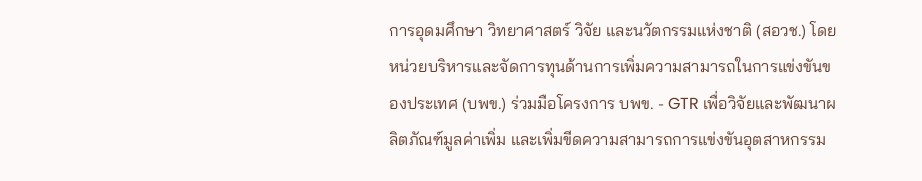การอุดมศึกษา วิทยาศาสตร์ วิจัย และนวัตกรรมแห่งชาติ (สอวช.) โดยหน่วยบริหารและจัดการทุนด้านการเพิ่มความสามารถในการแข่งขันของประเทศ (บพข.) ร่วมมือโครงการ บพข. - GTR เพื่อวิจัยและพัฒนาผลิตภัณฑ์มูลค่าเพิ่ม และเพิ่มขีดความสามารถการแข่งขันอุตสาหกรรม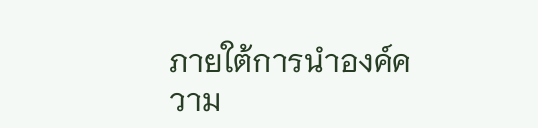ภายใต้การนำองค์ความ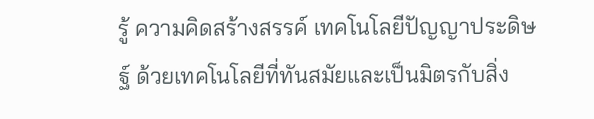รู้ ความคิดสร้างสรรค์ เทคโนโลยีปัญญาประดิษฐ์ ด้วยเทคโนโลยีที่ทันสมัยและเป็นมิตรกับสิ่ง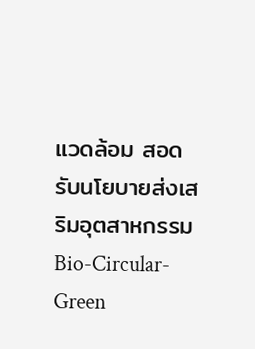แวดล้อม สอดรับนโยบายส่งเสริมอุตสาหกรรม Bio-Circular-Green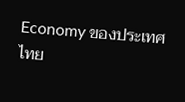Economy ของประเทศไทย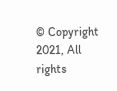© Copyright 2021, All rights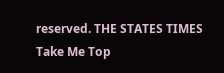reserved. THE STATES TIMES
Take Me Top